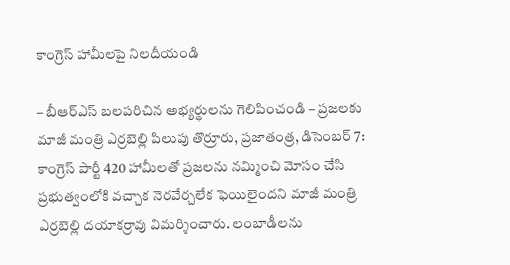కాంగ్రెస్ హామీలపై నిలదీయండి

– బీఆర్ఎస్ బలపరిచిన అభ్యర్థులను గెలిపించండి – ప్రజలకు మాజీ మంత్రి ఎర్రబెల్లి పిలుపు తొర్రూరు, ప్రజాతంత్ర, డిసెంబర్ 7: కాంగ్రెస్ పార్టీ 420 హామీలతో ప్రజలను నమ్మించి మోసం చేసి ప్రభుత్వంలోకి వచ్చాక నెరవేర్చలేక ఫెయిలైందని మాజీ మంత్రి ఎర్రబెల్లి దయాకర్రావు విమర్శించారు. లంబాడీలను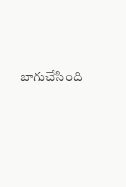బాగుచేసింది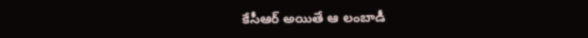కేసీఆర్ అయితే ఆ లంబాడీ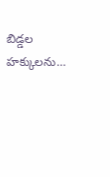బిడ్డల హక్కులను…